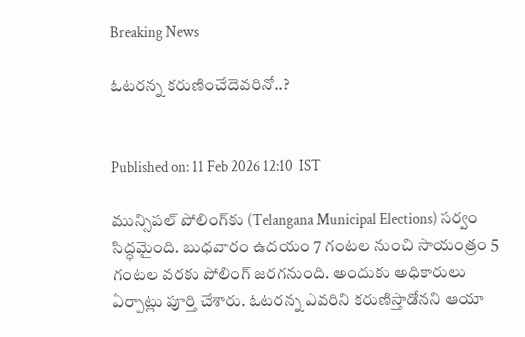Breaking News

ఓటరన్న కరుణించేదెవరినో..?


Published on: 11 Feb 2026 12:10  IST

మున్సిపల్‌ పోలింగ్‌కు (Telangana Municipal Elections) సర్వం సిద్ధమైంది. బుధవారం ఉదయం 7 గంటల నుంచి సాయంత్రం 5 గంటల వరకు పోలింగ్‌ జరగనుంది. అందుకు అధికారులు ఏర్పాట్లు పూర్తి చేశారు. ఓటరన్న ఎవరిని కరుణిస్తాడోనని ఆయా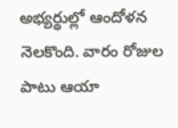అభ్యర్థుల్లో ఆందోళన నెలకొంది. వారం రోజుల పాటు ఆయా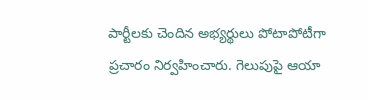పార్టీలకు చెందిన అభ్యర్థులు పోటాపోటీగా ప్రచారం నిర్వహించారు. గెలుపుపై ఆయా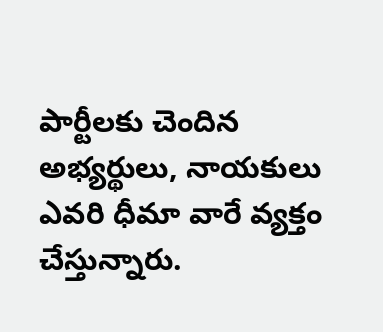పార్టీలకు చెందిన అభ్యర్థులు, నాయకులు ఎవరి ధీమా వారే వ్యక్తం చేస్తున్నారు.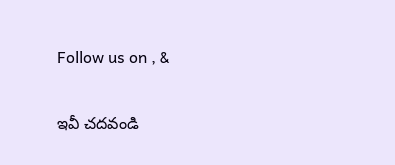Follow us on , &

ఇవీ చదవండి